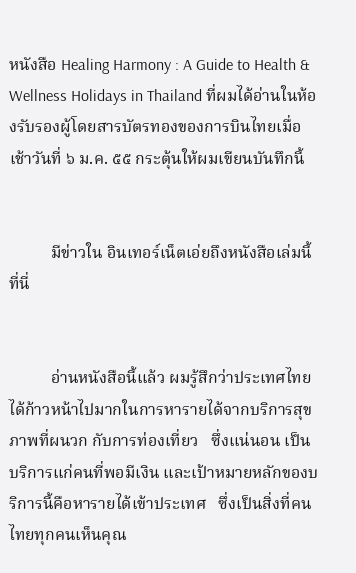หนังสือ Healing Harmony : A Guide to Health & Wellness Holidays in Thailand ที่ผมได้อ่านในห้องรับรองผู้โดยสารบัตรทองของการบินไทยเมื่อเช้าวันที่ ๖ ม.ค. ๕๕ กระตุ้นให้ผมเขียนบันทึกนี้


          มีข่าวใน อินเทอร์เน็ตเอ่ยถึงหนังสือเล่มนี้ที่นี่


          อ่านหนังสือนี้แล้ว ผมรู้สึกว่าประเทศไทยได้ก้าวหน้าไปมากในการหารายได้จากบริการสุขภาพที่ผนวก กับการท่องเที่ยว   ซึ่งแน่นอน เป็นบริการแก่คนที่พอมีเงิน และเป้าหมายหลักของบริการนี้คือหารายได้เข้าประเทศ   ซึ่งเป็นสิ่งที่คนไทยทุกคนเห็นคุณ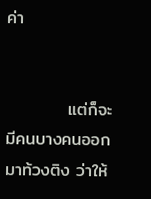ค่า


          แต่ก็จะมีคนบางคนออกมาท้วงติง ว่าให้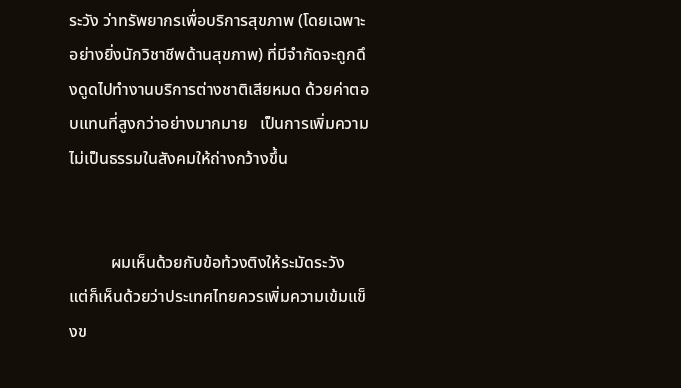ระวัง ว่าทรัพยากรเพื่อบริการสุขภาพ (โดยเฉพาะอย่างยิ่งนักวิชาชีพด้านสุขภาพ) ที่มีจำกัดจะถูกดึงดูดไปทำงานบริการต่างชาติเสียหมด ด้วยค่าตอบแทนที่สูงกว่าอย่างมากมาย   เป็นการเพิ่มความไม่เป็นธรรมในสังคมให้ถ่างกว้างขึ้น


          ผมเห็นด้วยกับข้อท้วงติงให้ระมัดระวัง    แต่ก็เห็นด้วยว่าประเทศไทยควรเพิ่มความเข้มแข็งข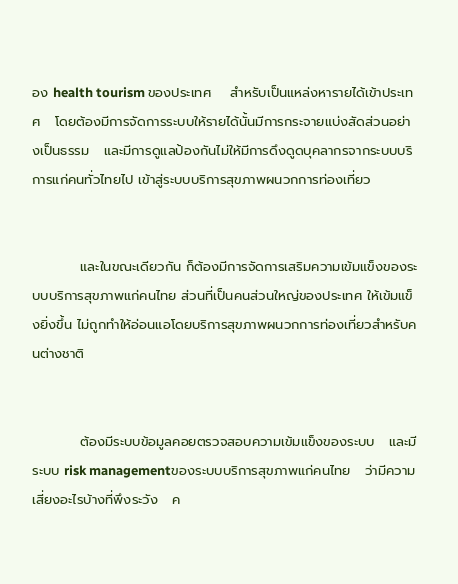อง health tourism ของประเทศ    สำหรับเป็นแหล่งหารายได้เข้าประเทศ   โดยต้องมีการจัดการระบบให้รายได้นั้นมีการกระจายแบ่งสัดส่วนอย่างเป็นธรรม   และมีการดูแลป้องกันไม่ให้มีการดึงดูดบุคลากรจากระบบบริการแก่คนทั่วไทยไป เข้าสู่ระบบบริการสุขภาพผนวกการท่องเที่ยว


          และในขณะเดียวกัน ก็ต้องมีการจัดการเสริมความเข้มแข็งของระบบบริการสุขภาพแก่คนไทย ส่วนที่เป็นคนส่วนใหญ่ของประเทศ ให้เข้มแข็งยิ่งขึ้น ไม่ถูกทำให้อ่อนแอโดยบริการสุขภาพผนวกการท่องเที่ยวสำหรับคนต่างชาติ


          ต้องมีระบบข้อมูลคอยตรวจสอบความเข้มแข็งของระบบ   และมีระบบ risk managementของระบบบริการสุขภาพแก่คนไทย   ว่ามีความเสี่ยงอะไรบ้างที่พึงระวัง   ค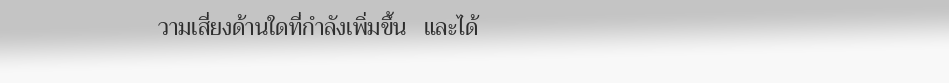วามเสี่ยงด้านใดที่กำลังเพิ่มขึ้น   และได้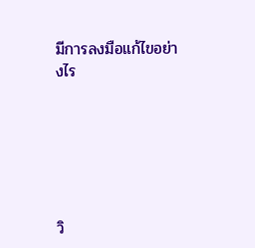มีการลงมือแก้ไขอย่างไร






วิ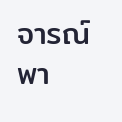จารณ์ พา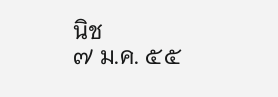นิช
๗ ม.ค. ๕๕